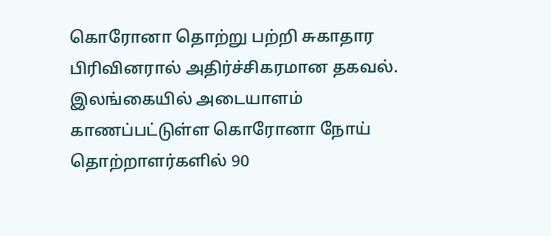கொரோனா தொற்று பற்றி சுகாதார பிரிவினரால் அதிர்ச்சிகரமான தகவல்.
இலங்கையில் அடையாளம் காணப்பட்டுள்ள கொரோனா நோய் தொற்றாளர்களில் 90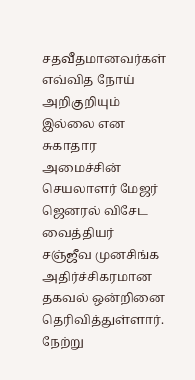சதவீதமானவர்கள் எவ்வித நோய் அறிகுறியும் இல்லை என சுகாதார அமைச்சின் செயலாளர் மேஜர் ஜெனரல் விசேட வைத்தியர் சஞ்ஜீவ முனசிங்க அதிர்ச்சிகரமான தகவல் ஒன்றினை தெரிவித்துள்ளார்.
நேற்று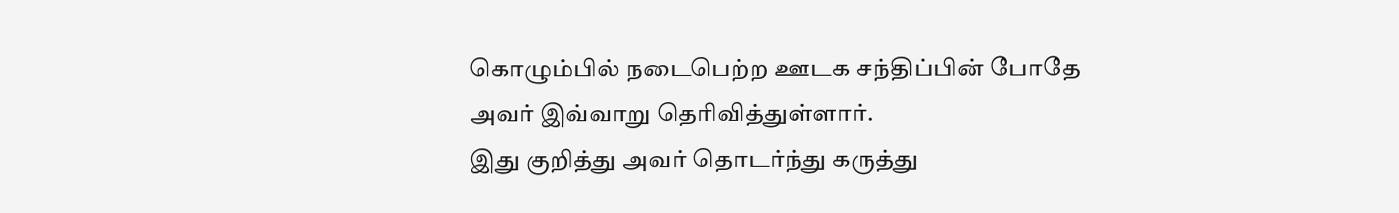கொழும்பில் நடைபெற்ற ஊடக சந்திப்பின் போதே அவர் இவ்வாறு தெரிவித்துள்ளார்.
இது குறித்து அவர் தொடர்ந்து கருத்து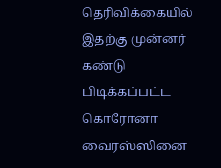தெரிவிக்கையில் இதற்கு முன்னர் கண்டு பிடிக்கப்பட்ட கொரோனா வைரஸ்ஸினை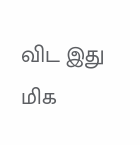விட இது மிக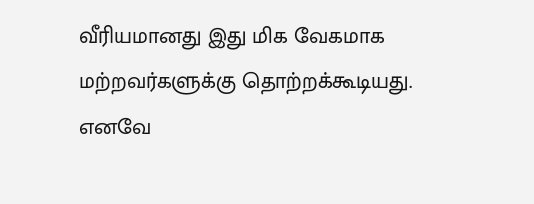வீரியமானது இது மிக வேகமாக மற்றவர்களுக்கு தொற்றக்கூடியது.
எனவே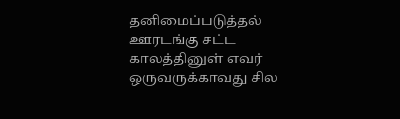தனிமைப்படுத்தல் ஊரடங்கு சட்ட காலத்தினுள் எவர் ஒருவருக்காவது சில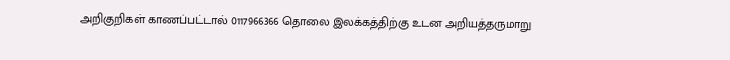அறிகுறிகள் காணப்பட்டால் 0117966366 தொலை இலக்கத்திற்கு உடன அறியத்தருமாறு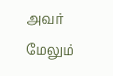அவர் மேலும்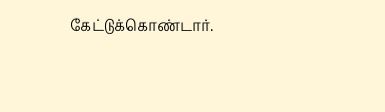கேட்டுக்கொண்டார்.